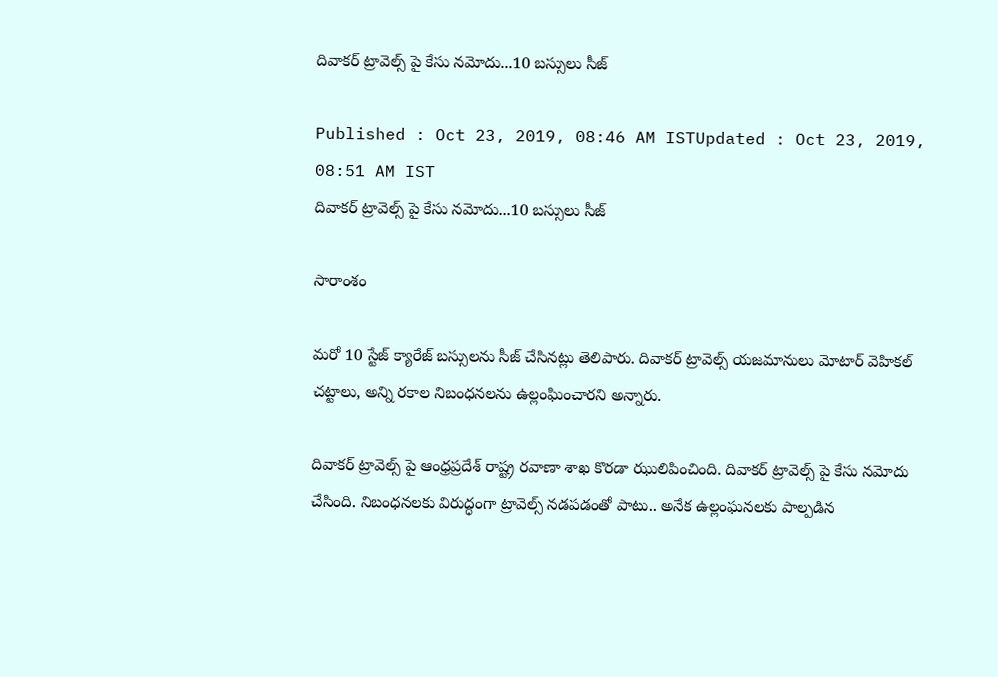దివాకర్ ట్రావెల్స్ పై కేసు నమోదు...10 బస్సులు సీజ్

Published : Oct 23, 2019, 08:46 AM ISTUpdated : Oct 23, 2019, 08:51 AM IST
దివాకర్ ట్రావెల్స్ పై కేసు నమోదు...10 బస్సులు సీజ్

సారాంశం

మరో 10 స్టేజ్ క్యారేజ్ బస్సులను సీజ్ చేసినట్లు తెలిపారు. దివాకర్ ట్రావెల్స్ యజమానులు మోటార్ వెహికల్ చట్టాలు, అన్ని రకాల నిబంధనలను ఉల్లంఘించారని అన్నారు.

దివాకర్ ట్రావెల్స్ పై ఆంధ్రప్రదేశ్ రాష్ట్ర రవాణా శాఖ కొరడా ఝులిపించింది. దివాకర్ ట్రావెల్స్ పై కేసు నమోదు చేసింది. నిబంధనలకు విరుద్ధంగా ట్రావెల్స్ నడపడంతో పాటు.. అనేక ఉల్లంఘనలకు పాల్పడిన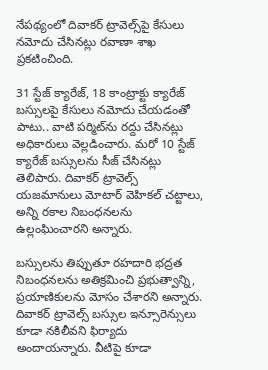నేపథ్యంలో దివాకర్ ట్రావెల్స్‌పై కేసులు నమోదు చేసినట్లు రవాణా శాఖ ప్రకటించింది.

31 స్టేజ్ క్యారేజ్, 18 కాంట్రాక్టు క్యారేజ్ బస్సులపై కేసులు నమోదు చేయడంతో పాటు.. వాటి పర్మిట్‌ను రద్దు చేసినట్లు అధికారులు వెల్లడించారు. మరో 10 స్టేజ్ క్యారేజ్ బస్సులను సీజ్ చేసినట్లు తెలిపారు. దివాకర్ ట్రావెల్స్ యజమానులు మోటార్ వెహికల్ చట్టాలు, అన్ని రకాల నిబంధనలను ఉల్లంఘించారని అన్నారు.

బస్సులను తిప్పుతూ రహదారి భద్రత నిబంధనలను అతిక్రమించి ప్రభుత్వాన్ని, ప్రయాణికులను మోసం చేశారని అన్నారు. దివాకర్ ట్రావెల్స్ బస్సుల ఇన్సూరెన్సులు కూడా నకిలీవని ఫిర్యాదు అందాయన్నారు. వీటిపై కూడా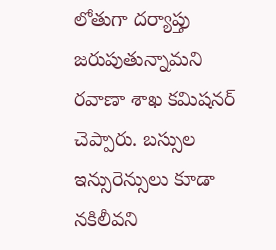లోతుగా దర్యాప్తు జరుపుతున్నామని రవాణా శాఖ కమిషనర్ చెప్పారు. బస్సుల ఇన్సురెన్సులు కూడా నకిలీవని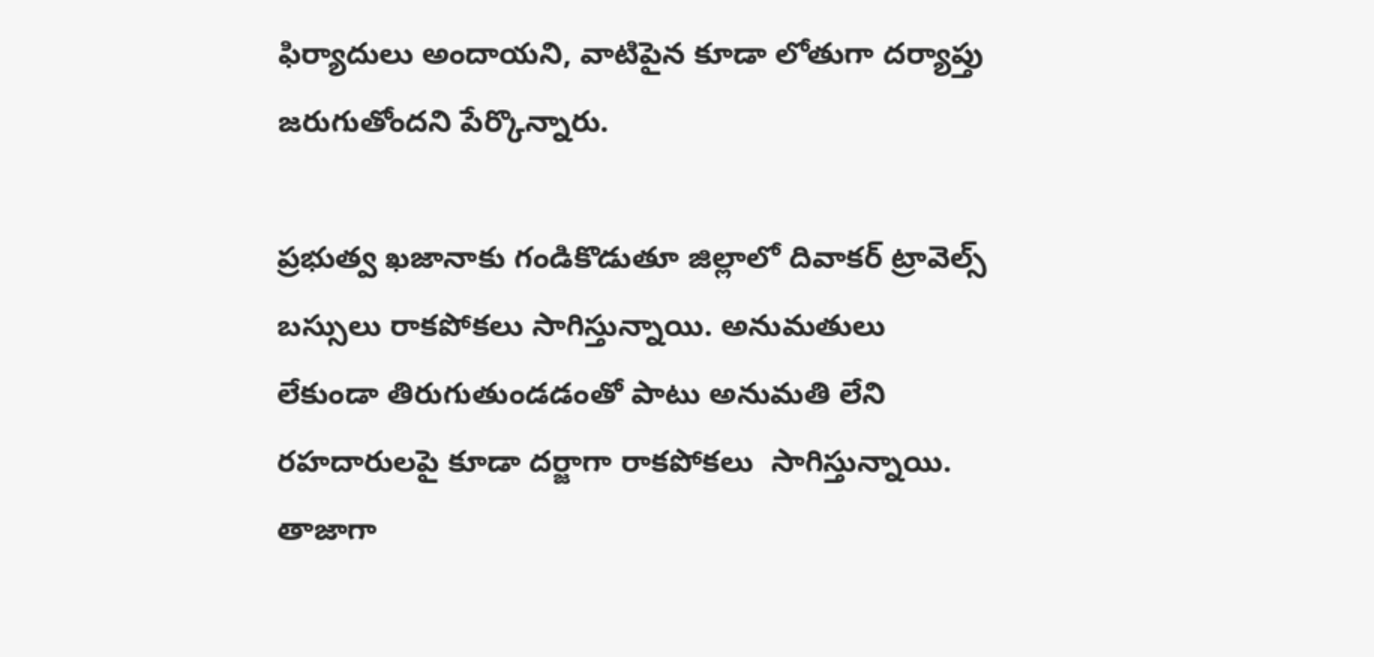ఫిర్యాదులు అందాయని, వాటిపైన కూడా లోతుగా దర్యాప్తు జరుగుతోందని పేర్కొన్నారు.

ప్రభుత్వ ఖజానాకు గండికొడుతూ జిల్లాలో దివాకర్‌ ట్రావెల్స్‌ బస్సులు రాకపోకలు సాగిస్తున్నాయి. అనుమతులు లేకుండా తిరుగుతుండడంతో పాటు అనుమతి లేని రహదారులపై కూడా దర్జాగా రాకపోకలు  సాగిస్తున్నాయి. తాజాగా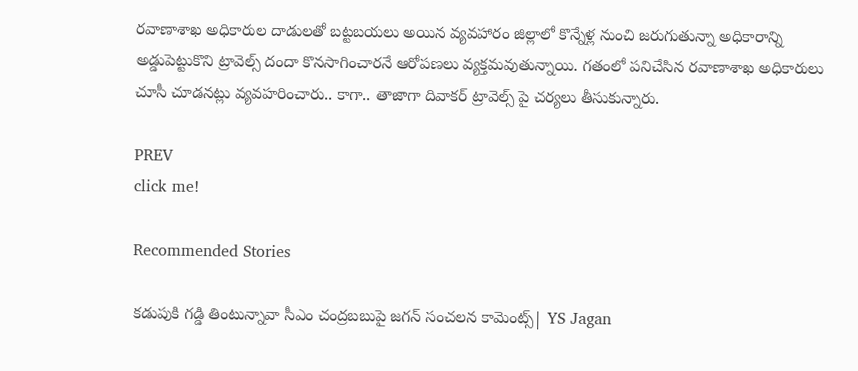రవాణాశాఖ అధికారుల దాడులతో బట్టబయలు అయిన వ్యవహారం జిల్లాలో కొన్నేళ్ల నుంచి జరుగుతున్నా అధికారాన్ని అడ్డుపెట్టుకొని ట్రావెల్స్‌ దందా కొనసాగించారనే ఆరోపణలు వ్యక్తమవుతున్నాయి. గతంలో పనిచేసిన రవాణాశాఖ అధికారులు చూసీ చూడనట్లు వ్యవహరించారు.. కాగా.. తాజాగా దివాకర్ ట్రావెల్స్ పై చర్యలు తీసుకున్నారు.

PREV
click me!

Recommended Stories

కడుపుకి గడ్డి తింటున్నావా సీఎం చంద్రబబుపై జగన్ సంచలన కామెంట్స్| YS Jagan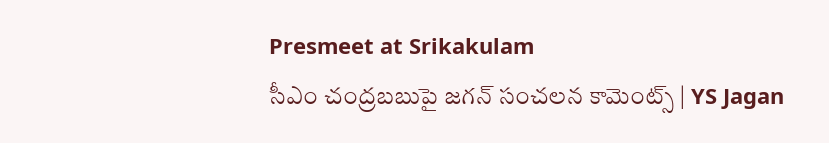Presmeet at Srikakulam
సీఎం చంద్రబబుపై జగన్ సంచలన కామెంట్స్ | YS Jagan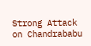Strong Attack on Chandrababu